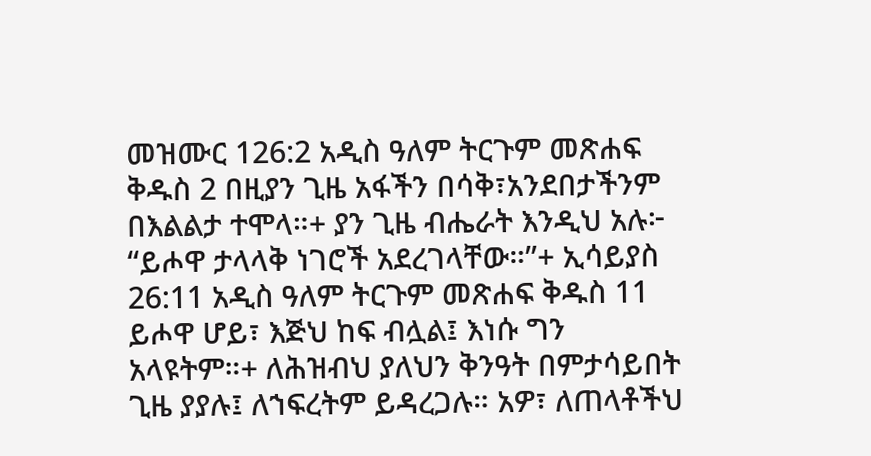መዝሙር 126:2 አዲስ ዓለም ትርጉም መጽሐፍ ቅዱስ 2 በዚያን ጊዜ አፋችን በሳቅ፣አንደበታችንም በእልልታ ተሞላ።+ ያን ጊዜ ብሔራት እንዲህ አሉ፦ “ይሖዋ ታላላቅ ነገሮች አደረገላቸው።”+ ኢሳይያስ 26:11 አዲስ ዓለም ትርጉም መጽሐፍ ቅዱስ 11 ይሖዋ ሆይ፣ እጅህ ከፍ ብሏል፤ እነሱ ግን አላዩትም።+ ለሕዝብህ ያለህን ቅንዓት በምታሳይበት ጊዜ ያያሉ፤ ለኀፍረትም ይዳረጋሉ። አዎ፣ ለጠላቶችህ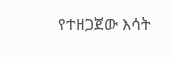የተዘጋጀው እሳት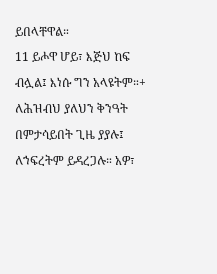ይበላቸዋል።
11 ይሖዋ ሆይ፣ እጅህ ከፍ ብሏል፤ እነሱ ግን አላዩትም።+ ለሕዝብህ ያለህን ቅንዓት በምታሳይበት ጊዜ ያያሉ፤ ለኀፍረትም ይዳረጋሉ። አዎ፣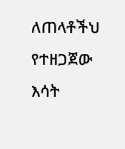ለጠላቶችህ የተዘጋጀው እሳት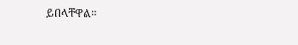ይበላቸዋል።